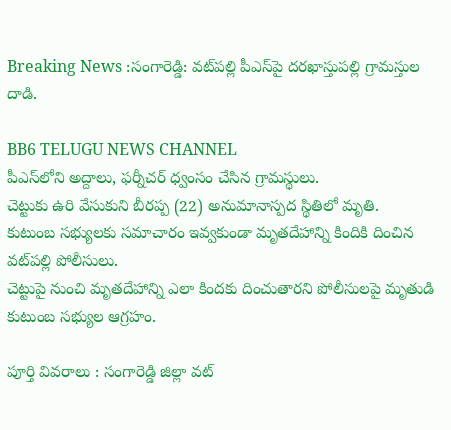Breaking News :సంగారెడ్డి: వట్‌పల్లి పీఎస్‌పై దరఖాస్తుపల్లి గ్రామస్తుల దాడి.

BB6 TELUGU NEWS CHANNEL
పీఎస్‌లోని అద్దాలు, ఫర్నీచర్‌ ధ్వంసం చేసిన గ్రామస్థులు.
చెట్టుకు ఉరి వేసుకుని బీరప్ప (22) అనుమానాస్పద స్థితిలో మృతి.
కుటుంబ సభ్యులకు సమాచారం ఇవ్వకుండా మృతదేహాన్ని కిందికి దించిన వట్‌పల్లి పోలీసులు.
చెట్టుపై నుంచి మృతదేహాన్ని ఎలా కిందకు దించుతారని పోలీసులపై మృతుడి కుటుంబ సభ్యుల ఆగ్రహం.

పూర్తి వివరాలు : సంగారెడ్డి జిల్లా వట్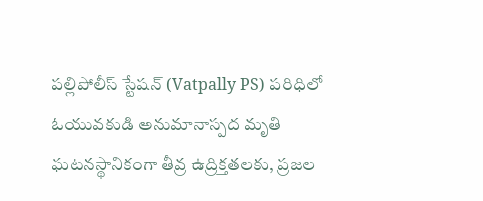పల్లిపోలీస్ స్టేషన్ (Vatpally PS) పరిధిలో ఓయువకుడి అనుమానాస్పద మృతి ఘటనస్థానికంగా తీవ్ర ఉద్రిక్తతలకు, ప్రజల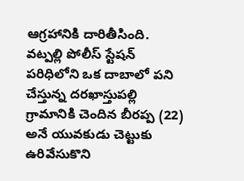ఆగ్రహానికి దారితీసింది. వట్పల్లి పోలీస్ స్టేషన్ పరిధిలోని ఒక దాబాలో పని చేస్తున్న దరఖాస్తుపల్లి గ్రామానికి చెందిన బీరప్ప (22) అనే యువకుడు చెట్టుకు ఉరివేసుకొని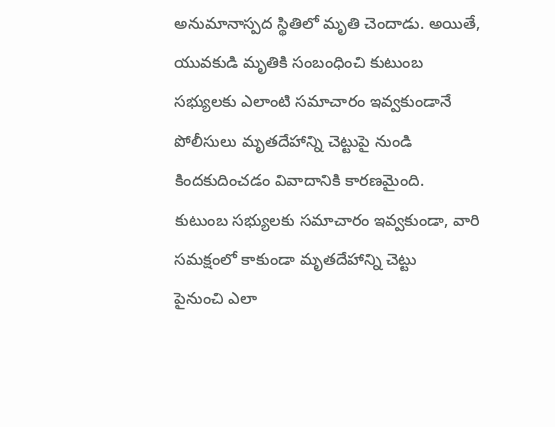అనుమానాస్పద స్థితిలో మృతి చెందాడు. అయితే, యువకుడి మృతికి సంబంధించి కుటుంబ సభ్యులకు ఎలాంటి సమాచారం ఇవ్వకుండానే పోలీసులు మృతదేహాన్ని చెట్టుపై నుండి కిందకుదించడం వివాదానికి కారణమైంది.
కుటుంబ సభ్యులకు సమాచారం ఇవ్వకుండా, వారి సమక్షంలో కాకుండా మృతదేహాన్ని చెట్టు
పైనుంచి ఎలా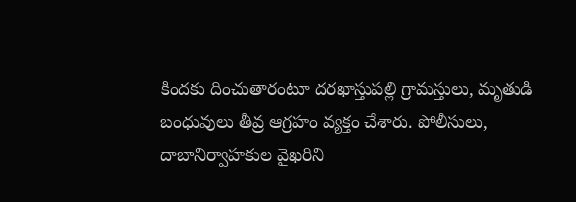కిందకు దించుతారంటూ దరఖాస్తుపల్లి గ్రామస్తులు, మృతుడి బంధువులు తీవ్ర ఆగ్రహం వ్యక్తం చేశారు. పోలీసులు, దాబానిర్వాహకుల వైఖరిని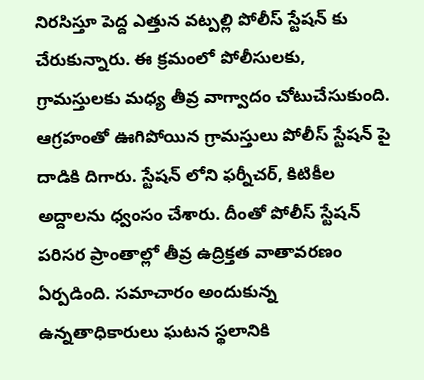నిరసిస్తూ పెద్ద ఎత్తున వట్పల్లి పోలీస్ స్టేషన్ కు చేరుకున్నారు. ఈ క్రమంలో పోలీసులకు, గ్రామస్తులకు మధ్య తీవ్ర వాగ్వాదం చోటుచేసుకుంది. ఆగ్రహంతో ఊగిపోయిన గ్రామస్తులు పోలీస్ స్టేషన్ పై దాడికి దిగారు. స్టేషన్ లోని ఫర్నీచర్, కిటికీల అద్దాలను ధ్వంసం చేశారు. దీంతో పోలీస్ స్టేషన్ పరిసర ప్రాంతాల్లో తీవ్ర ఉద్రిక్తత వాతావరణం ఏర్పడింది. సమాచారం అందుకున్న ఉన్నతాధికారులు ఘటన స్థలానికి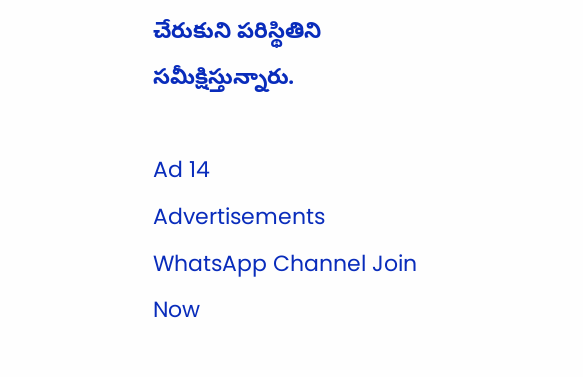చేరుకుని పరిస్థితిని సమీక్షిస్తున్నారు.

Ad 14
Advertisements
WhatsApp Channel Join Now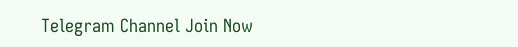Telegram Channel Join Now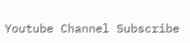Youtube Channel Subscribe